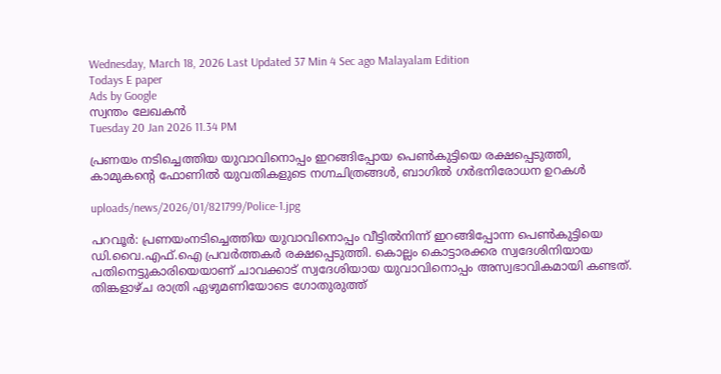Wednesday, March 18, 2026 Last Updated 37 Min 4 Sec ago Malayalam Edition
Todays E paper
Ads by Google
സ്വന്തം ലേഖകന്‍
Tuesday 20 Jan 2026 11.34 PM

പ്രണയം നടിച്ചെത്തിയ യുവാവിനൊപ്പം ഇറങ്ങിപ്പോയ പെണ്‍കുട്ടിയെ രക്ഷപ്പെടുത്തി, കാമുകന്റെ ഫോണില്‍ യുവതികളുടെ നഗ്നചിത്രങ്ങള്‍, ബാഗില്‍ ഗര്‍ഭനിരോധന ഉറകള്‍

uploads/news/2026/01/821799/Police-1.jpg

പറവൂര്‍: പ്രണയംനടിച്ചെത്തിയ യുവാവിനൊപ്പം വീട്ടില്‍നിന്ന്‌ ഇറങ്ങിപ്പോന്ന പെണ്‍കുട്ടിയെ ഡി.വൈ.എഫ്‌.ഐ പ്രവര്‍ത്തകര്‍ രക്ഷപ്പെടുത്തി. കൊല്ലം കൊട്ടാരക്കര സ്വദേശിനിയായ പതിനെട്ടുകാരിയെയാണ്‌ ചാവക്കാട്‌ സ്വദേശിയായ യുവാവിനൊപ്പം അസ്വഭാവികമായി കണ്ടത്‌. തിങ്കളാഴ്‌ച രാത്രി ഏഴുമണിയോടെ ഗോതുരുത്ത്‌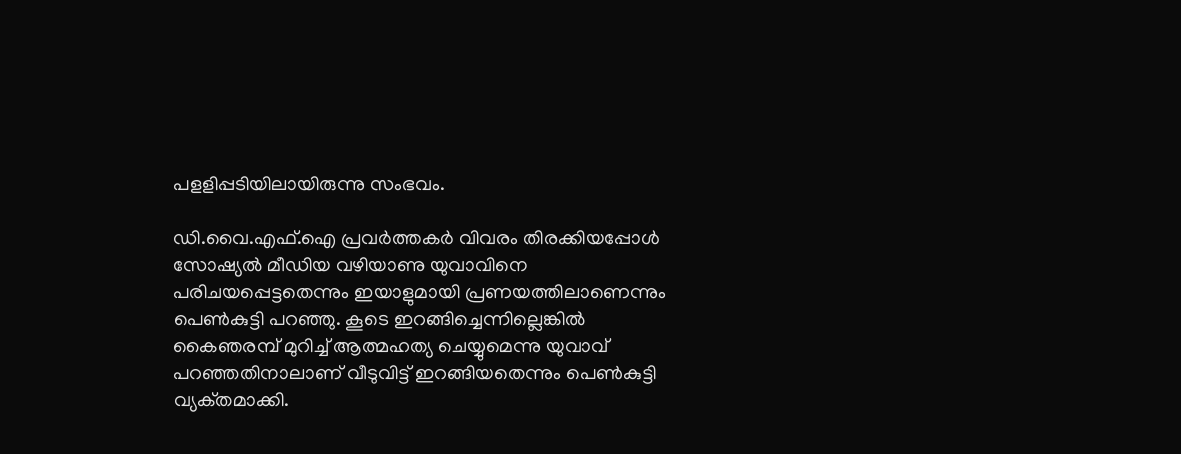പളളിപ്പടിയിലായിരുന്നു സംഭവം.

ഡി.വൈ.എഫ്‌.ഐ പ്രവര്‍ത്തകര്‍ വിവരം തിരക്കിയപ്പോള്‍ സോഷ്യല്‍ മീഡിയ വഴിയാണു യുവാവിനെ പരിചയപ്പെട്ടതെന്നും ഇയാളുമായി പ്രണയത്തിലാണെന്നും പെണ്‍കുട്ടി പറഞ്ഞു. കൂടെ ഇറങ്ങിച്ചെന്നില്ലെങ്കില്‍ കൈഞരമ്പ്‌ മുറിച്ച്‌ ആത്മഹത്യ ചെയ്യുമെന്നു യുവാവ്‌ പറഞ്ഞതിനാലാണ്‌ വീടുവിട്ട്‌ ഇറങ്ങിയതെന്നും പെണ്‍കുട്ടി വ്യക്‌തമാക്കി.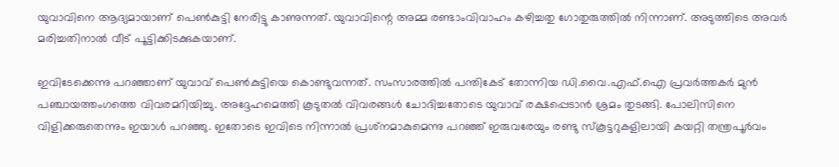യുവാവിനെ ആദ്യമായാണ്‌ പെണ്‍കുട്ടി നേരിട്ടു കാണുന്നത്‌. യുവാവിന്റെ അമ്മ രണ്ടാംവിവാഹം കഴിച്ചതു ഗോതുരുത്തില്‍ നിന്നാണ്‌. അടുത്തിടെ അവര്‍ മരിച്ചതിനാല്‍ വീട്‌ പൂട്ടിക്കിടക്കുകയാണ്‌.

ഇവിടേക്കെന്നു പറഞ്ഞാണ്‌ യുവാവ്‌ പെണ്‍കുട്ടിയെ കൊണ്ടുവന്നത്‌. സംസാരത്തില്‍ പന്തികേട്‌ തോന്നിയ ഡി.വൈ.എഫ്‌.ഐ പ്രവര്‍ത്തകര്‍ മുന്‍ പഞ്ചായത്തംഗത്തെ വിവരമറിയിച്ചു. അദ്ദേഹമെത്തി കൂടുതല്‍ വിവരങ്ങള്‍ ചോദിച്ചതോടെ യുവാവ്‌ രക്ഷപ്പെടാന്‍ ശ്രമം തുടങ്ങി. പോലിസിനെ വിളിക്കരുതെന്നും ഇയാള്‍ പറഞ്ഞു. ഇതോടെ ഇവിടെ നിന്നാല്‍ പ്രശ്‌നമാകുമെന്നു പറഞ്ഞ്‌ ഇരുവരേയും രണ്ടു സ്‌കൂട്ടറുകളിലായി കയറ്റി തന്ത്രപൂര്‍വം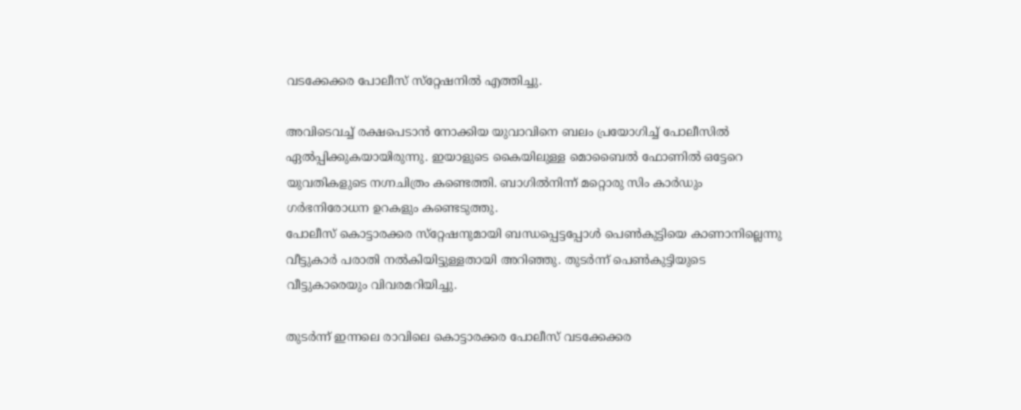വടക്കേക്കര പോലീസ്‌ സ്‌റ്റേഷനില്‍ എത്തിച്ചു.

അവിടെവച്ച്‌ രക്ഷപെടാന്‍ നോക്കിയ യുവാവിനെ ബലം പ്രയോഗിച്ച്‌ പോലീസില്‍ ഏല്‍പ്പിക്കുകയായിരുന്നു. ഇയാളുടെ കൈയിലുള്ള മൊബൈല്‍ ഫോണില്‍ ഒട്ടേറെ യുവതികളുടെ നഗ്നചിത്രം കണ്ടെത്തി. ബാഗില്‍നിന്ന്‌ മറ്റൊരു സിം കാര്‍ഡും ഗര്‍ഭനിരോധന ഉറകളും കണ്ടെടുത്തു.
പോലീസ്‌ കൊട്ടാരക്കര സ്‌റ്റേഷനുമായി ബന്ധപ്പെട്ടപ്പോള്‍ പെണ്‍കുട്ടിയെ കാണാനില്ലെന്നു വീട്ടുകാര്‍ പരാതി നല്‍കിയിട്ടുള്ളതായി അറിഞ്ഞു. തുടര്‍ന്ന്‌ പെണ്‍കുട്ടിയുടെ വീട്ടുകാരെയും വിവരമറിയിച്ചു.

തുടര്‍ന്ന്‌ ഇന്നലെ രാവിലെ കൊട്ടാരക്കര പോലീസ്‌ വടക്കേക്കര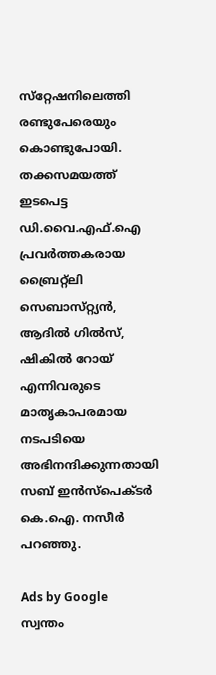സ്‌റ്റേഷനിലെത്തി രണ്ടുപേരെയും കൊണ്ടുപോയി. തക്കസമയത്ത്‌ ഇടപെട്ട ഡി.വൈ.എഫ്‌.ഐ പ്രവര്‍ത്തകരായ ബ്രൈറ്റ്‌ലി സെബാസ്‌റ്റ്യന്‍, ആദില്‍ ഗില്‍സ്‌, ഷികില്‍ റോയ്‌ എന്നിവരുടെ മാതൃകാപരമായ നടപടിയെ അഭിനന്ദിക്കുന്നതായി സബ്‌ ഇന്‍സ്‌പെക്‌ടര്‍ കെ.ഐ. നസീര്‍ പറഞ്ഞു.

Ads by Google
സ്വന്തം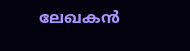ലേഖകന്‍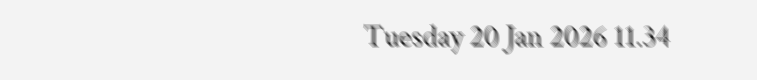Tuesday 20 Jan 2026 11.34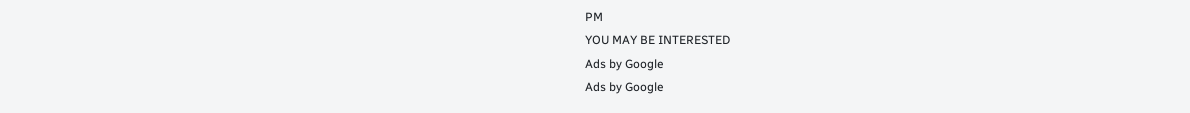PM
YOU MAY BE INTERESTED
Ads by Google
Ads by Google